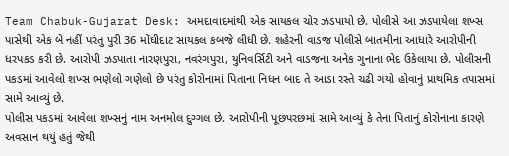Team Chabuk-Gujarat Desk: અમદાવાદમાંથી એક સાયકલ ચોર ઝડપાયો છે. પોલીસે આ ઝડપાયેલા શખ્સ પાસેથી એક બે નહીં પરંતુ પુરી 36 મોંઘીદાટ સાયકલ કબજે લીધી છે. શહેરની વાડજ પોલીસે બાતમીના આધારે આરોપીની ધરપકડ કરી છે. આરોપી ઝડપાતા નારણપુરા, નવરંગપુરા, યુનિવર્સિટી અને વાડજના અનેક ગુનાના ભેદ ઉકેલાયા છે. પોલીસની પકડમાં આવેલો શખ્સ ભણેલો ગણેલો છે પરંતુ કોરોનામાં પિતાના નિધન બાદ તે આડા રસ્તે ચઢી ગયો હોવાનું પ્રાથમિક તપાસમાં સામે આવ્યું છે.
પોલીસ પકડમાં આવેલા શખ્સનું નામ અનમોલ દુગ્ગલ છે. આરોપીની પૂછપરછમાં સામે આવ્યું કે તેના પિતાનું કોરોનાના કારણે અવસાન થયું હતું જેથી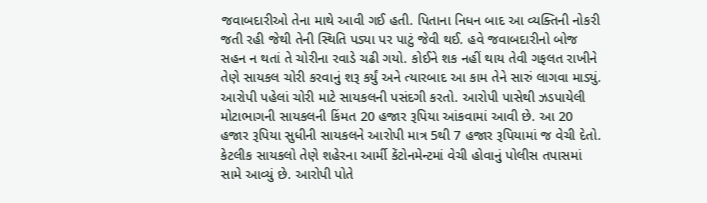જવાબદારીઓ તેના માથે આવી ગઈ હતી. પિતાના નિધન બાદ આ વ્યક્તિની નોકરી જતી રહી જેથી તેની સ્થિતિ પડ્યા પર પાટું જેવી થઈ. હવે જવાબદારીનો બોજ સહન ન થતાં તે ચોરીના રવાડે ચઢી ગયો. કોઈને શક નહીં થાય તેવી ગફલત રાખીને તેણે સાયકલ ચોરી કરવાનું શરૂ કર્યું અને ત્યારબાદ આ કામ તેને સારું લાગવા માડ્યું.
આરોપી પહેલાં ચોરી માટે સાયકલની પસંદગી કરતો. આરોપી પાસેથી ઝડપાયેલી મોટાભાગની સાયકલની કિંમત 20 હજાર રૂપિયા આંકવામાં આવી છે. આ 20 હજાર રૂપિયા સુધીની સાયકલને આરોપી માત્ર 5થી 7 હજાર રૂપિયામાં જ વેચી દેતો. કેટલીક સાયકલો તેણે શહેરના આર્મી કેંટોનમેન્ટમાં વેચી હોવાનું પોલીસ તપાસમાં સામે આવ્યું છે. આરોપી પોતે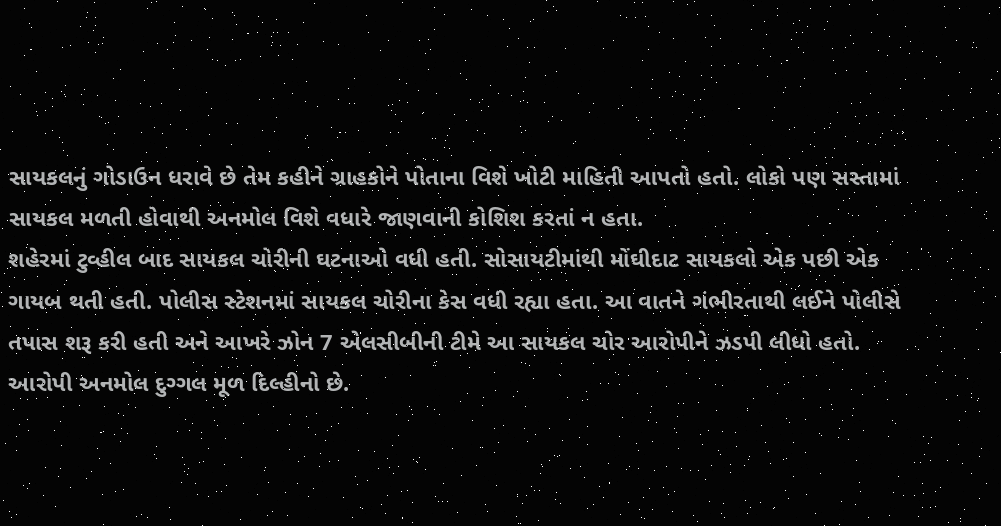સાયકલનું ગોડાઉન ધરાવે છે તેમ કહીને ગ્રાહકોને પોતાના વિશે ખોટી માહિતી આપતો હતો. લોકો પણ સસ્તામાં સાયકલ મળતી હોવાથી અનમોલ વિશે વધારે જાણવાની કોશિશ કરતાં ન હતા.
શહેરમાં ટુવ્હીલ બાદ સાયકલ ચોરીની ઘટનાઓ વધી હતી. સોસાયટીમાંથી મોંઘીદાટ સાયકલો એક પછી એક ગાયબ થતી હતી. પોલીસ સ્ટેશનમાં સાયકલ ચોરીના કેસ વધી રહ્યા હતા. આ વાતને ગંભીરતાથી લઈને પોલીસે તપાસ શરૂ કરી હતી અને આખરે ઝોન 7 એલસીબીની ટીમે આ સાયકલ ચોર આરોપીને ઝડપી લીધો હતો.
આરોપી અનમોલ દુગ્ગલ મૂળ દિલ્હીનો છે.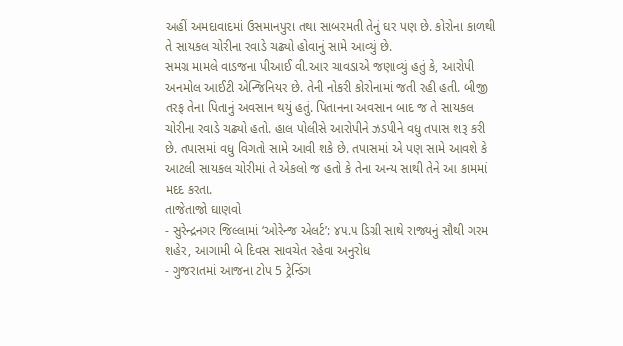અહીં અમદાવાદમાં ઉસમાનપુરા તથા સાબરમતી તેનું ઘર પણ છે. કોરોના કાળથી તે સાયકલ ચોરીના રવાડે ચઢ્યો હોવાનું સામે આવ્યું છે.
સમગ્ર મામલે વાડજના પીઆઈ વી.આર ચાવડાએ જણાવ્યું હતું કે, આરોપી અનમોલ આઈટી એન્જિનિયર છે. તેની નોકરી કોરોનામાં જતી રહી હતી. બીજી તરફ તેના પિતાનું અવસાન થયું હતું. પિતાનના અવસાન બાદ જ તે સાયકલ ચોરીના રવાડે ચઢ્યો હતો. હાલ પોલીસે આરોપીને ઝડપીને વધુ તપાસ શરૂ કરી છે. તપાસમાં વધુ વિગતો સામે આવી શકે છે. તપાસમાં એ પણ સામે આવશે કે આટલી સાયકલ ચોરીમાં તે એકલો જ હતો કે તેના અન્ય સાથી તેને આ કામમાં મદદ કરતા.
તાજેતાજો ઘાણવો
- સુરેન્દ્રનગર જિલ્લામાં ‘ઓરેન્જ એલર્ટ’: ૪૫.૫ ડિગ્રી સાથે રાજ્યનું સૌથી ગરમ શહેર, આગામી બે દિવસ સાવચેત રહેવા અનુરોધ
- ગુજરાતમાં આજના ટોપ 5 ટ્રેન્ડિંગ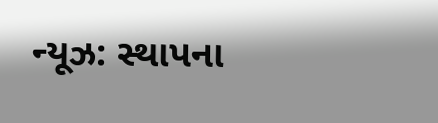ન્યૂઝ: સ્થાપના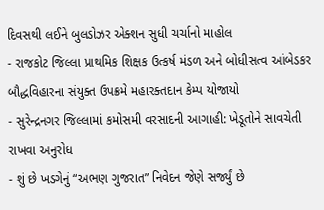દિવસથી લઈને બુલડોઝર એક્શન સુધી ચર્ચાનો માહોલ
- રાજકોટ જિલ્લા પ્રાથમિક શિક્ષક ઉત્કર્ષ મંડળ અને બોધીસત્વ આંબેડકર બૌદ્ધવિહારના સંયુક્ત ઉપક્રમે મહારક્તદાન કેમ્પ યોજાયો
- સુરેન્દ્રનગર જિલ્લામાં કમોસમી વરસાદની આગાહી: ખેડૂતોને સાવચેતી રાખવા અનુરોધ
- શું છે ખડગેનું “અભણ ગુજરાત” નિવેદન જેણે સર્જ્યું છે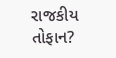રાજકીય તોફાન?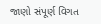જાણો સંપૂર્ણ વિગત